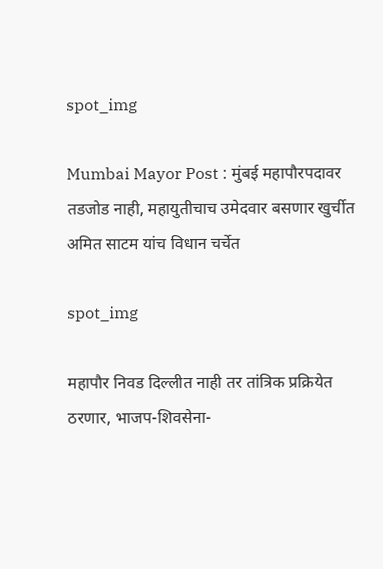spot_img

Mumbai Mayor Post : मुंबई महापौरपदावर तडजोड नाही, महायुतीचाच उमेदवार बसणार खुर्चीत अमित साटम यांच विधान चर्चेत

spot_img

महापौर निवड दिल्लीत नाही तर तांत्रिक प्रक्रियेत ठरणार, भाजप-शिवसेना-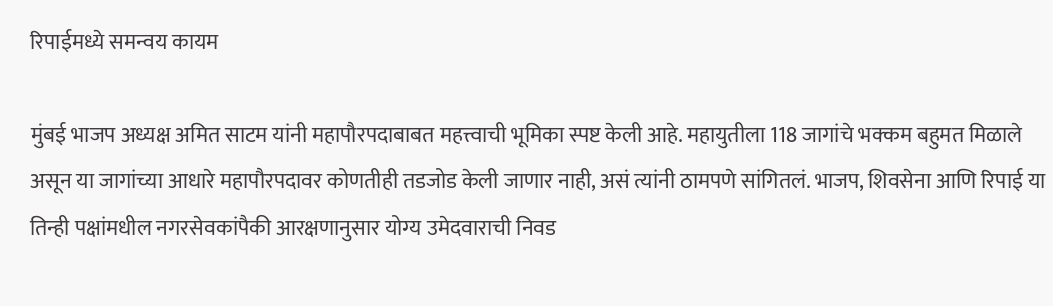रिपाईमध्ये समन्वय कायम

मुंबई भाजप अध्यक्ष अमित साटम यांनी महापौरपदाबाबत महत्त्वाची भूमिका स्पष्ट केली आहे. महायुतीला 118 जागांचे भक्कम बहुमत मिळाले असून या जागांच्या आधारे महापौरपदावर कोणतीही तडजोड केली जाणार नाही, असं त्यांनी ठामपणे सांगितलं. भाजप, शिवसेना आणि रिपाई या तिन्ही पक्षांमधील नगरसेवकांपैकी आरक्षणानुसार योग्य उमेदवाराची निवड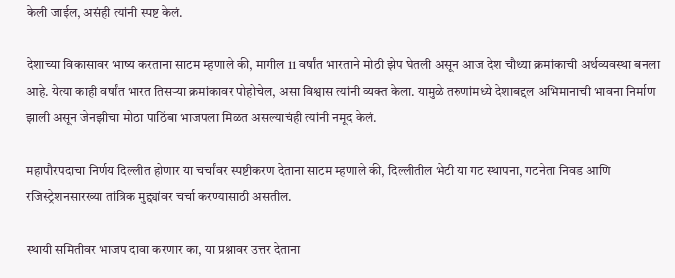केली जाईल, असंही त्यांनी स्पष्ट केलं.

देशाच्या विकासावर भाष्य करताना साटम म्हणाले की, मागील 11 वर्षांत भारताने मोठी झेप घेतली असून आज देश चौथ्या क्रमांकाची अर्थव्यवस्था बनला आहे. येत्या काही वर्षांत भारत तिसऱ्या क्रमांकावर पोहोचेल, असा विश्वास त्यांनी व्यक्त केला. यामुळे तरुणांमध्ये देशाबद्दल अभिमानाची भावना निर्माण झाली असून जेनझीचा मोठा पाठिंबा भाजपला मिळत असल्याचंही त्यांनी नमूद केलं.

महापौरपदाचा निर्णय दिल्लीत होणार या चर्चांवर स्पष्टीकरण देताना साटम म्हणाले की, दिल्लीतील भेटी या गट स्थापना, गटनेता निवड आणि रजिस्ट्रेशनसारख्या तांत्रिक मुद्द्यांवर चर्चा करण्यासाठी असतील.

स्थायी समितीवर भाजप दावा करणार का, या प्रश्नावर उत्तर देताना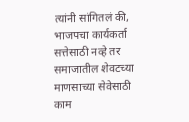त्यांनी सांगितलं की, भाजपचा कार्यकर्ता सत्तेसाठी नव्हे तर समाजातील शेवटच्या माणसाच्या सेवेसाठी काम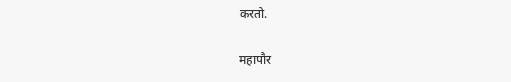करतो.

महापौर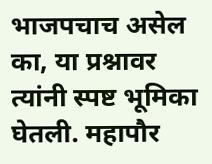भाजपचाच असेल का, या प्रश्नावर त्यांनी स्पष्ट भूमिका घेतली. महापौर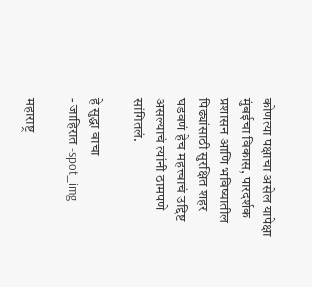कोणत्या पक्षाचा असेल यापेक्षा मुंबईचा विकास, पारदर्शक प्रशासन आणि भविष्यातील पिढ्यांसाठी सुरक्षित शहर घडवणं हेच महत्त्वाचं उद्दिष्ट असल्याचं त्यांनी ठामपणे सांगितलं.

हे सुद्धा वाचा
- जाहिरात -spot_img

महाराष्ट्र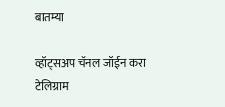बातम्या

व्हॉट्सअप चॅनल जॉईन करा
टेलिग्राम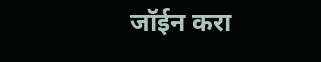जॉईन करा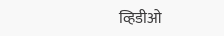व्हिडीओ